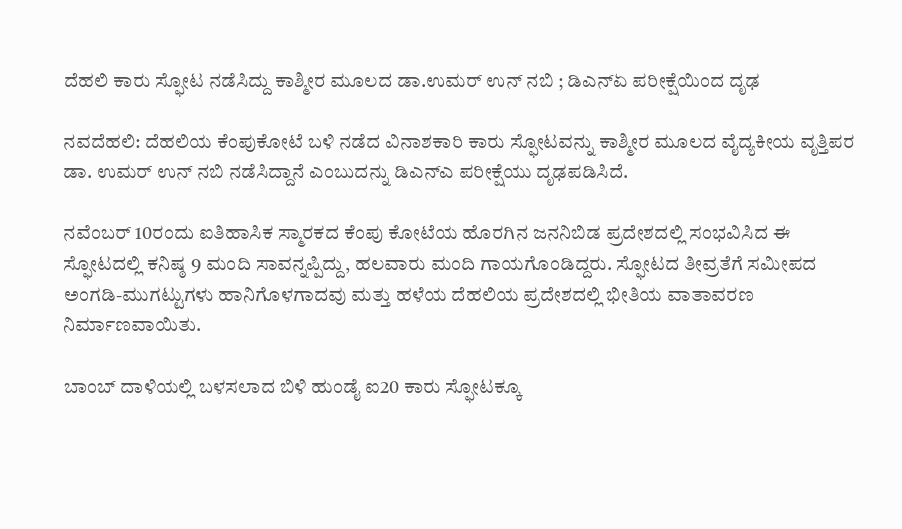ದೆಹಲಿ ಕಾರು ಸ್ಫೋಟ ನಡೆಸಿದ್ದು ಕಾಶ್ಮೀರ ಮೂಲದ ಡಾ.ಉಮರ್ ಉನ್ ನಬಿ ; ಡಿಎನ್ಏ ಪರೀಕ್ಷೆಯಿಂದ ದೃಢ

ನವದೆಹಲಿ: ದೆಹಲಿಯ ಕೆಂಪುಕೋಟೆ ಬಳಿ ನಡೆದ ವಿನಾಶಕಾರಿ ಕಾರು ಸ್ಫೋಟವನ್ನು ಕಾಶ್ಮೀರ ಮೂಲದ ವೈದ್ಯಕೀಯ ವೃತ್ತಿಪರ ಡಾ. ಉಮರ್ ಉನ್ ನಬಿ ನಡೆಸಿದ್ದಾನೆ ಎಂಬುದನ್ನು ಡಿಎನ್‌ಎ ಪರೀಕ್ಷೆಯು ದೃಢಪಡಿಸಿದೆ.

ನವೆಂಬರ್ 10ರಂದು ಐತಿಹಾಸಿಕ ಸ್ಮಾರಕದ ಕೆಂಪು ಕೋಟೆಯ ಹೊರಗಿನ ಜನನಿಬಿಡ ಪ್ರದೇಶದಲ್ಲಿ ಸಂಭವಿಸಿದ ಈ ಸ್ಫೋಟದಲ್ಲಿ ಕನಿಷ್ಠ 9 ಮಂದಿ ಸಾವನ್ನಪ್ಪಿದ್ದು, ಹಲವಾರು ಮಂದಿ ಗಾಯಗೊಂಡಿದ್ದರು. ಸ್ಫೋಟದ ತೀವ್ರತೆಗೆ ಸಮೀಪದ ಅಂಗಡಿ-ಮುಗಟ್ಟುಗಳು ಹಾನಿಗೊಳಗಾದವು ಮತ್ತು ಹಳೆಯ ದೆಹಲಿಯ ಪ್ರದೇಶದಲ್ಲಿ ಭೀತಿಯ ವಾತಾವರಣ ನಿರ್ಮಾಣವಾಯಿತು.

ಬಾಂಬ್ ದಾಳಿಯಲ್ಲಿ ಬಳಸಲಾದ ಬಿಳಿ ಹುಂಡೈ ಐ20 ಕಾರು ಸ್ಫೋಟಕ್ಕೂ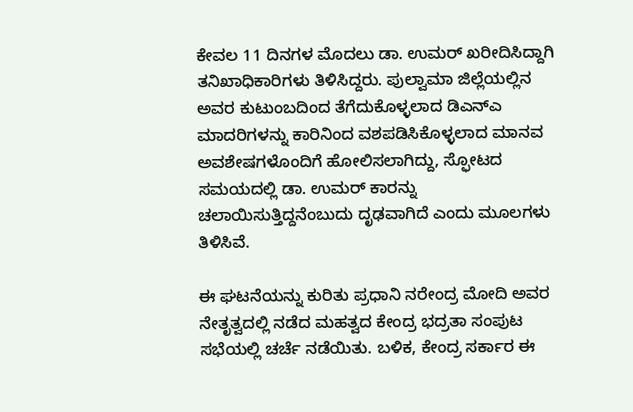ಕೇವಲ 11 ದಿನಗಳ ಮೊದಲು ಡಾ. ಉಮರ್ ಖರೀದಿಸಿದ್ದಾಗಿ ತನಿಖಾಧಿಕಾರಿಗಳು ತಿಳಿಸಿದ್ದರು. ಪುಲ್ವಾಮಾ ಜಿಲ್ಲೆಯಲ್ಲಿನ ಅವರ ಕುಟುಂಬದಿಂದ ತೆಗೆದುಕೊಳ್ಳಲಾದ ಡಿಎನ್‌ಎ ಮಾದರಿಗಳನ್ನು ಕಾರಿನಿಂದ ವಶಪಡಿಸಿಕೊಳ್ಳಲಾದ ಮಾನವ ಅವಶೇಷಗಳೊಂದಿಗೆ ಹೋಲಿಸಲಾಗಿದ್ದು, ಸ್ಫೋಟದ ಸಮಯದಲ್ಲಿ ಡಾ. ಉಮರ್ ಕಾರನ್ನು ಚಲಾಯಿಸುತ್ತಿದ್ದನೆಂಬುದು ದೃಢವಾಗಿದೆ ಎಂದು ಮೂಲಗಳು ತಿಳಿಸಿವೆ.

ಈ ಘಟನೆಯನ್ನು ಕುರಿತು ಪ್ರಧಾನಿ ನರೇಂದ್ರ ಮೋದಿ ಅವರ ನೇತೃತ್ವದಲ್ಲಿ ನಡೆದ ಮಹತ್ವದ ಕೇಂದ್ರ ಭದ್ರತಾ ಸಂಪುಟ ಸಭೆಯಲ್ಲಿ ಚರ್ಚೆ ನಡೆಯಿತು. ಬಳಿಕ, ಕೇಂದ್ರ ಸರ್ಕಾರ ಈ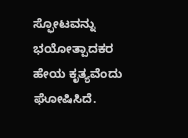ಸ್ಫೋಟವನ್ನು ಭಯೋತ್ಪಾದಕರ ಹೇಯ ಕೃತ್ಯವೆಂದು ಘೋಷಿಸಿದೆ.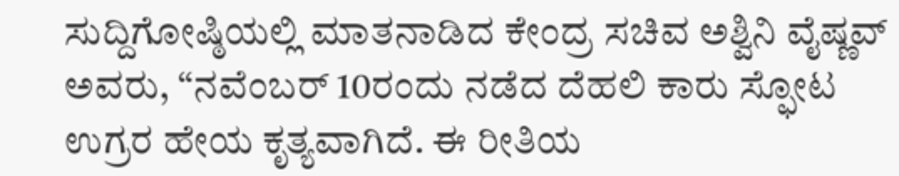ಸುದ್ದಿಗೋಷ್ಠಿಯಲ್ಲಿ ಮಾತನಾಡಿದ ಕೇಂದ್ರ ಸಚಿವ ಅಶ್ವಿನಿ ವೈಷ್ಣವ್ ಅವರು, “ನವೆಂಬರ್ 10ರಂದು ನಡೆದ ದೆಹಲಿ ಕಾರು ಸ್ಫೋಟ ಉಗ್ರರ ಹೇಯ ಕೃತ್ಯವಾಗಿದೆ. ಈ ರೀತಿಯ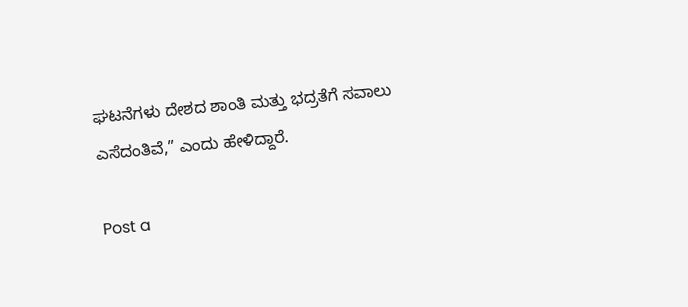ಘಟನೆಗಳು ದೇಶದ ಶಾಂತಿ ಮತ್ತು ಭದ್ರತೆಗೆ ಸವಾಲು ಎಸೆದಂತಿವೆ,” ಎಂದು ಹೇಳಿದ್ದಾರೆ.

Post a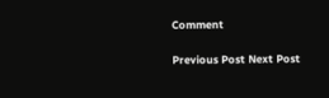Comment

Previous Post Next Post